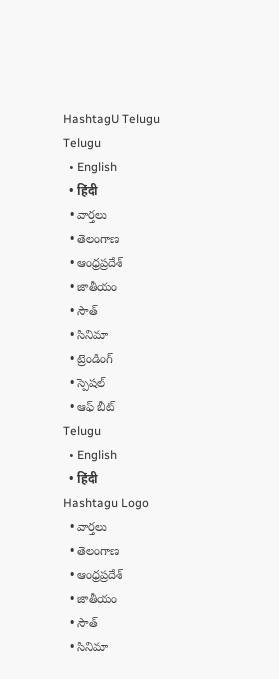HashtagU Telugu
Telugu
  • English
  • हिंदी
  • వార్తలు
  • తెలంగాణ
  • ఆంధ్రప్రదేశ్
  • జాతీయం
  • సౌత్
  • సినిమా
  • ట్రెండింగ్
  • స్పెషల్
  • ఆఫ్ బీట్
Telugu
  • English
  • हिंदी
Hashtagu Logo
  • వార్తలు
  • తెలంగాణ
  • ఆంధ్రప్రదేశ్
  • జాతీయం
  • సౌత్
  • సినిమా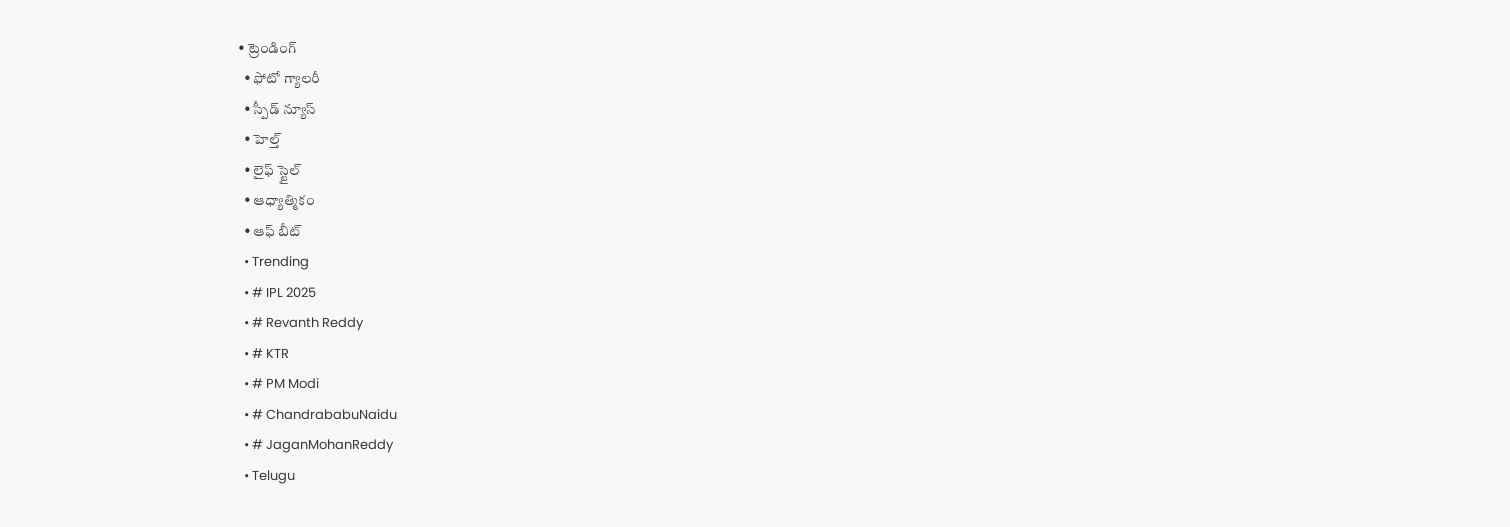• ట్రెండింగ్
  • ఫోటో గ్యాలరీ
  • స్పీడ్ న్యూస్
  • హెల్త్
  • లైఫ్ స్టైల్
  • ఆధ్యాత్మికం
  • ఆఫ్ బీట్
  • Trending
  • # IPL 2025
  • # Revanth Reddy
  • # KTR
  • # PM Modi
  • # ChandrababuNaidu
  • # JaganMohanReddy
  • Telugu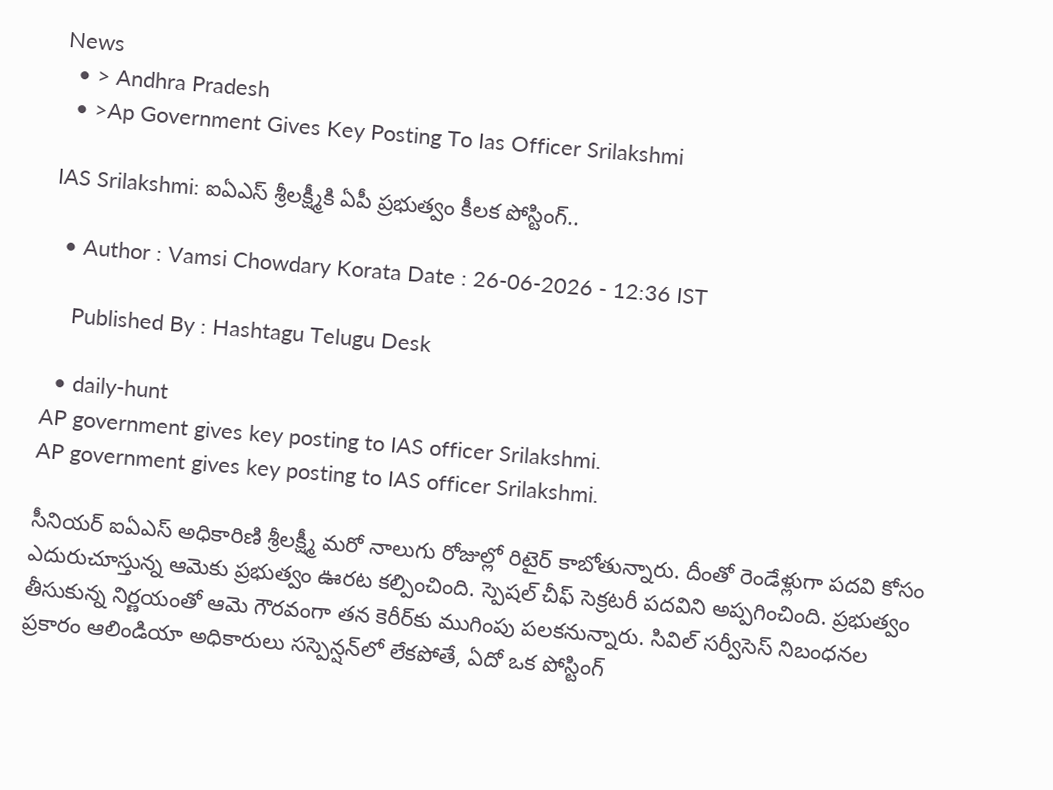News
  • > Andhra Pradesh
  • >Ap Government Gives Key Posting To Ias Officer Srilakshmi

IAS Srilakshmi: ఐఏఎస్ శ్రీలక్ష్మీకి ఏపీ ప్రభుత్వం కీలక పోస్టింగ్..

  • Author : Vamsi Chowdary Korata Date : 26-06-2026 - 12:36 IST

    Published By : Hashtagu Telugu Desk

  • daily-hunt
AP government gives key posting to IAS officer Srilakshmi.
AP government gives key posting to IAS officer Srilakshmi.

సీనియర్ ఐఏఎస్ అధికారిణి శ్రీలక్ష్మీ మరో నాలుగు రోజుల్లో రిటైర్ కాబోతున్నారు. దీంతో రెండేళ్లుగా పదవి కోసం ఎదురుచూస్తున్న ఆమెకు ప్రభుత్వం ఊరట కల్పించింది. స్పెషల్ చీఫ్ సెక్రటరీ పదవిని అప్పగించింది. ప్రభుత్వం తీసుకున్న నిర్ణయంతో ఆమె గౌరవంగా తన కెరీర్‌కు ముగింపు పలకనున్నారు. సివిల్ సర్వీసెస్ నిబంధనల ప్రకారం ఆలిండియా అధికారులు సస్పెన్షన్‌లో లేకపోతే, ఏదో ఒక పోస్టింగ్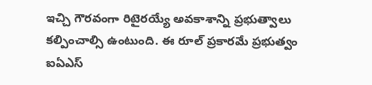ఇచ్చి గౌరవంగా రిటైరయ్యే అవకాశాన్ని ప్రభుత్వాలు కల్పించాల్సి ఉంటుంది. ఈ రూల్ ప్రకారమే ప్రభుత్వం ఐఏఎస్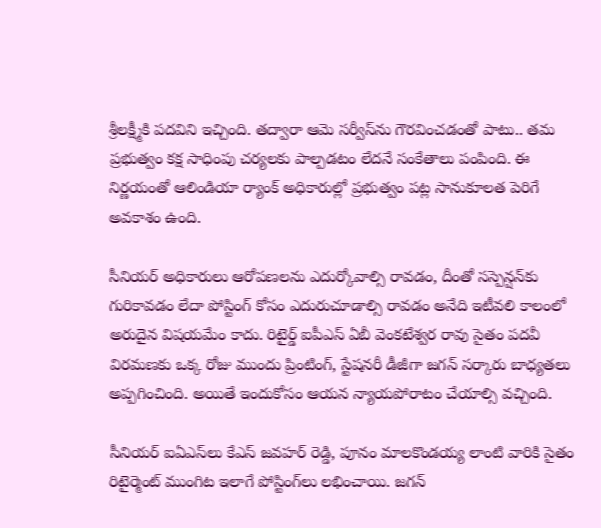శ్రీలక్ష్మీకి పదవిని ఇచ్చింది. తద్వారా ఆమె సర్వీస్‌ను గౌరవించడంతో పాటు.. తమ ప్రభుత్వం కక్ష సాధింపు చర్యలకు పాల్పడటం లేదనే సంకేతాలు పంపింది. ఈ నిర్ణయంతో ఆలిండియా ర్యాంక్ అధికారుల్లో ప్రభుత్వం పట్ల సానుకూలత పెరిగే అవకాశం ఉంది.

సీనియర్ అధికారులు ఆరోపణలను ఎదుర్కోవాల్సి రావడం, దీంతో సస్పెన్షన్‌కు గురికావడం లేదా పోస్టింగ్ కోసం ఎదురుచూడాల్సి రావడం అనేది ఇటీవలి కాలంలో అరుదైన విషయమేం కాదు. రిటైర్డ్ ఐపీఎస్ ఏబీ వెంకటేశ్వర రావు సైతం పదవీ విరమణకు ఒక్క రోజు ముందు ప్రింటింగ్, స్టేషనరీ డీజీగా జగన్ సర్కారు బాధ్యతలు అప్పగించింది. అయితే ఇందుకోసం ఆయన న్యాయపోరాటం చేయాల్సి వచ్చింది.

సీనియర్ ఐఏఎస్‌లు కేఎస్ జవహర్ రెడ్డి, పూనం మాలకొండయ్య లాంటి వారికి సైతం రిటైర్మెంట్ ముంగిట ఇలాగే పోస్టింగ్‌లు లభించాయి. జగన్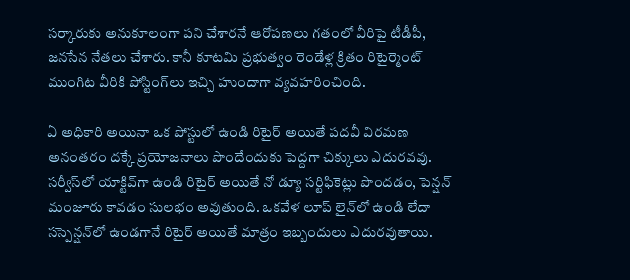సర్కారుకు అనుకూలంగా పని చేశారనే ఆరోపణలు గతంలో వీరిపై టీడీపీ, జనసేన నేతలు చేశారు. కానీ కూటమి ప్రభుత్వం రెండేళ్ల క్రితం రిటైర్మెంట్ ముంగిట వీరికి పోస్టింగ్‌లు ఇచ్చి హుందాగా వ్యవహరించింది.

ఏ అధికారి అయినా ఒక పోస్టులో ఉండి రిటైర్ అయితే పదవీ విరమణ అనంతరం దక్కే ప్రయోజనాలు పొందేందుకు పెద్దగా చిక్కులు ఎదురవవు. సర్వీస్‌లో యాక్టివ్‌గా ఉండి రిటైర్ అయితే నో డ్యూ సర్టిఫికెట్లు పొందడం, పెన్షన్ మంజూరు కావడం సులభం అవుతుంది. ఒకవేళ లూప్ లైన్‌లో ఉండి లేదా సస్పెన్షన్‌లో ఉండగానే రిటైర్ అయితే మాత్రం ఇబ్బందులు ఎదురవుతాయి.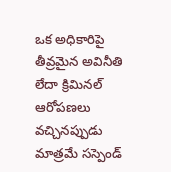ఒక అధికారిపై తీవ్రమైన అవినీతి లేదా క్రిమినల్ ఆరోపణలు వచ్చినప్పుడు మాత్రమే సస్పెండ్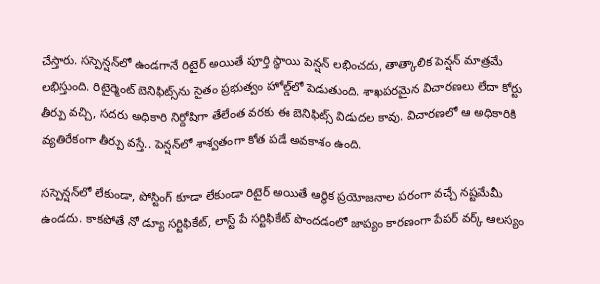చేస్తారు. సస్పెన్షన్‌లో ఉండగానే రిటైర్ అయితే పూర్తి స్థాయి పెన్షన్ లభించదు, తాత్కాలిక పెన్షన్ మాత్రమే లభిస్తుంది. రిటైర్మెంట్ బెనిఫిట్స్‌ను సైతం ప్రభుత్వం హోల్డ్‌లో పెడుతుంది. శాఖపరమైన విచారణలు లేదా కోర్టు తీర్పు వచ్చి, సదరు అధికారి నిర్దోషిగా తేలేంత వరకు ఈ బెనిఫిట్స్ విడుదల కావు. విచారణలో ఆ అధికారికి వ్యతిరేకంగా తీర్పు వస్తే.. పెన్షన్‌లో శాశ్వతంగా కోత పడే అవకాశం ఉంది.

సస్పెన్షన్‌లో లేకుండా, పోస్టింగ్ కూడా లేకుండా రిటైర్ అయితే ఆర్థిక ప్రయోజనాల పరంగా వచ్చే నష్టమేమీ ఉండదు. కాకపోతే నో డ్యూ సర్టిఫికేట్, లాస్ట్ పే సర్టిఫికేట్ పొందడంలో జాప్యం కారణంగా పేపర్ వర్క్ ఆలస్యం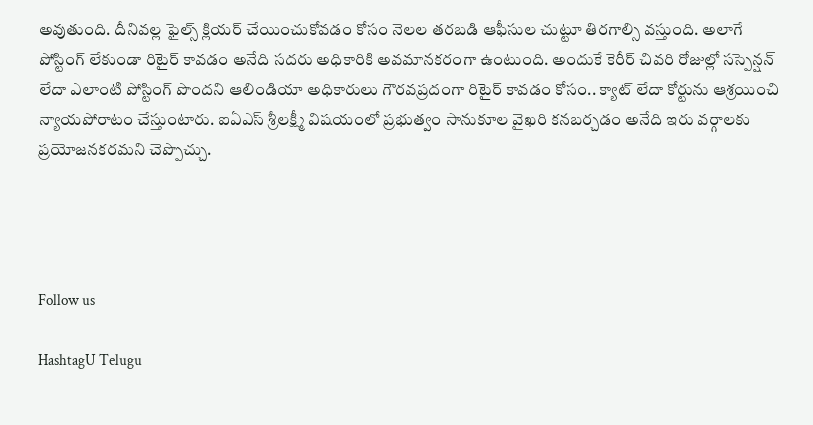అవుతుంది. దీనివల్ల ఫైల్స్ క్లియర్ చేయించుకోవడం కోసం నెలల తరబడి ఆఫీసుల చుట్టూ తిరగాల్సి వస్తుంది. అలాగే పోస్టింగ్ లేకుండా రిటైర్ కావడం అనేది సదరు అధికారికి అవమానకరంగా ఉంటుంది. అందుకే కెరీర్ చివరి రోజుల్లో సస్పెన్షన్ లేదా ఎలాంటి పోస్టింగ్ పొందని ఆలిండియా అధికారులు గౌరవప్రదంగా రిటైర్ కావడం కోసం.. క్యాట్ లేదా కోర్టును ఆశ్రయించి న్యాయపోరాటం చేస్తుంటారు. ఐఏఎస్ శ్రీలక్ష్మీ విషయంలో ప్రభుత్వం సానుకూల వైఖరి కనబర్చడం అనేది ఇరు వర్గాలకు ప్రయోజనకరమని చెప్పొచ్చు.




Follow us

HashtagU Telugu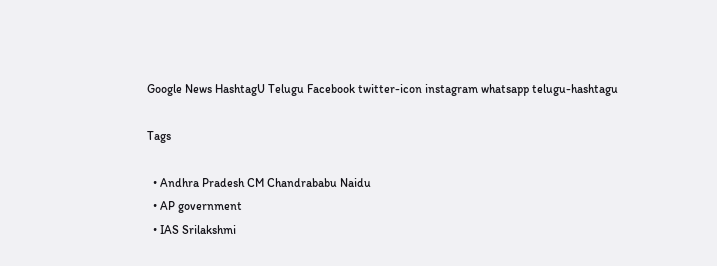Google News HashtagU Telugu Facebook twitter-icon instagram whatsapp telugu-hashtagu

Tags

  • Andhra Pradesh CM Chandrababu Naidu
  • AP government
  • IAS Srilakshmi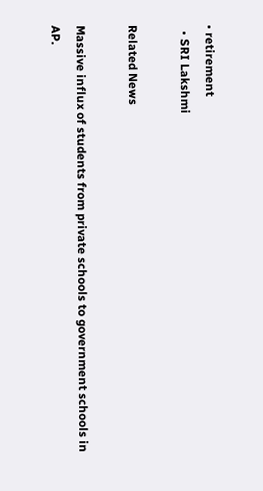• retirement
  • SRI Lakshmi

Related News

Massive influx of students from private schools to government schools in AP.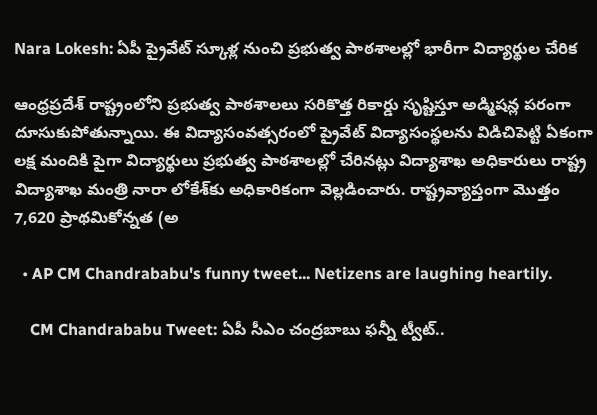Nara Lokesh: ఏపీ ప్రైవేట్ స్కూళ్ల నుంచి ప్రభుత్వ పాఠశాలల్లో భారీగా విద్యార్థుల చేరిక

ఆంధ్రప్రదేశ్ రాష్ట్రంలోని ప్రభుత్వ పాఠశాలలు సరికొత్త రికార్డు సృష్టిస్తూ అడ్మిషన్ల పరంగా దూసుకుపోతున్నాయి. ఈ విద్యాసంవత్సరంలో ప్రైవేట్ విద్యాసంస్థలను విడిచిపెట్టి ఏకంగా లక్ష మందికి పైగా విద్యార్థులు ప్రభుత్వ పాఠశాలల్లో చేరినట్లు విద్యాశాఖ అధికారులు రాష్ట్ర విద్యాశాఖ మంత్రి నారా లోకేశ్‌కు అధికారికంగా వెల్లడించారు. రాష్ట్రవ్యాప్తంగా మొత్తం 7,620 ప్రాథమికోన్నత (అ

  • AP CM Chandrababu's funny tweet... Netizens are laughing heartily.

    CM Chandrababu Tweet: ఏపీ సీఎం చంద్రబాబు ఫన్నీ ట్వీట్..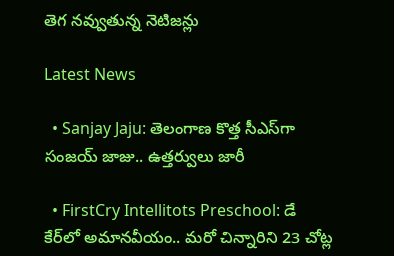తెగ నవ్వుతున్న నెటిజన్లు

Latest News

  • Sanjay Jaju: తెలంగాణ కొత్త సీఎస్‌గా సంజయ్‌ జాజు.. ఉత్తర్వులు జారీ

  • FirstCry Intellitots Preschool: డే కేర్‌లో అమానవీయం.. మరో చిన్నారిని 23 చోట్ల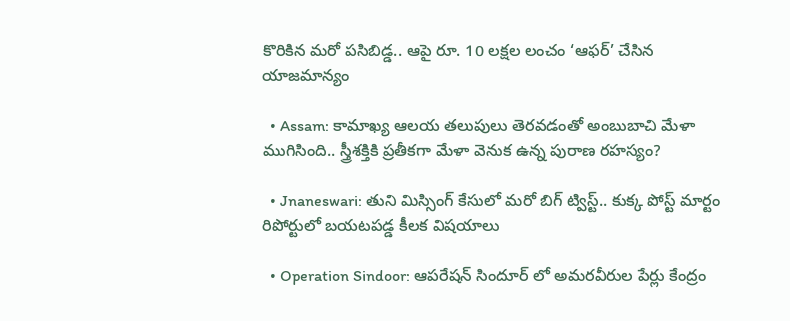కొరికిన మరో పసిబిడ్డ.. ఆపై రూ. 10 లక్షల లంచం ‘ఆఫర్’ చేసిన యాజమాన్యం

  • Assam: కామాఖ్య ఆలయ తలుపులు తెరవడంతో అంబుబాచి మేళా ముగిసింది.. స్త్రీశక్తికి ప్రతీకగా మేళా వెనుక ఉన్న పురాణ రహస్యం?

  • Jnaneswari: తుని మిస్సింగ్ కేసులో మరో బిగ్ ట్విస్ట్.. కుక్క పోస్ట్ మార్టం రిపోర్టులో బయటపడ్డ కీలక విషయాలు

  • Operation Sindoor: ఆపరేషన్ సిందూర్ లో అమరవీరుల పేర్లు కేంద్రం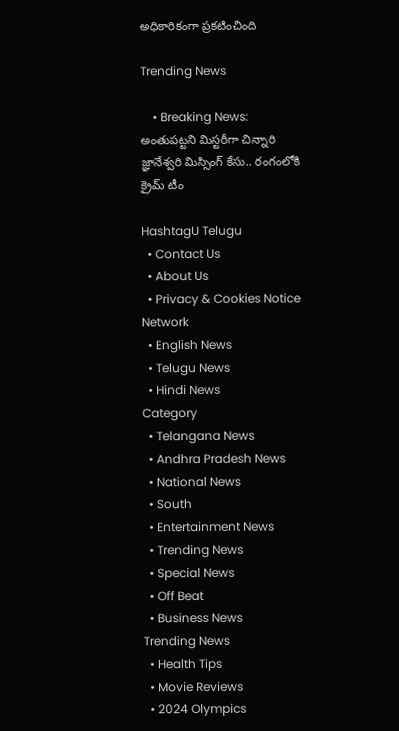అధికారికంగా ప్రకటించింది

Trending News

    • Breaking News: అంతుపట్టని మిస్టరీగా చిన్నారి జ్ఞానేశ్వరి మిస్సింగ్ కేసు.. రంగంలోకి క్రైమ్ టీం

HashtagU Telugu
  • Contact Us
  • About Us
  • Privacy & Cookies Notice
Network
  • English News
  • Telugu News
  • Hindi News
Category
  • Telangana News
  • Andhra Pradesh News
  • National News
  • South
  • Entertainment News
  • Trending News
  • Special News
  • Off Beat
  • Business News
Trending News
  • Health Tips
  • Movie Reviews
  • 2024 Olympics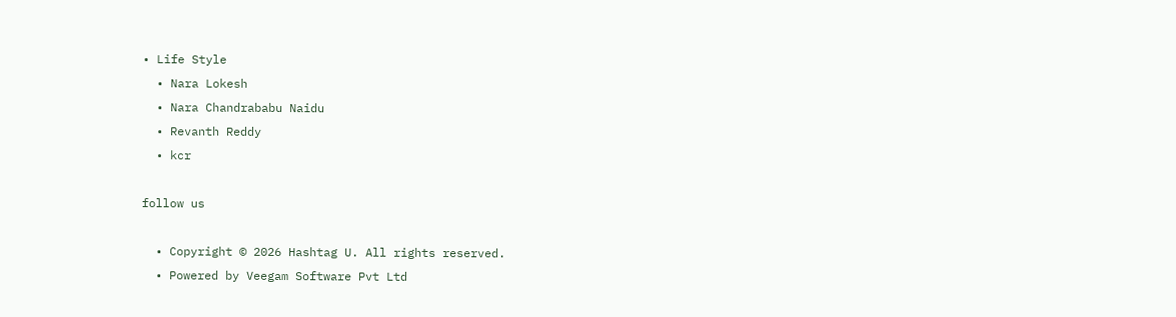• Life Style
  • Nara Lokesh
  • Nara Chandrababu Naidu
  • Revanth Reddy
  • kcr

follow us

  • Copyright © 2026 Hashtag U. All rights reserved.
  • Powered by Veegam Software Pvt Ltd